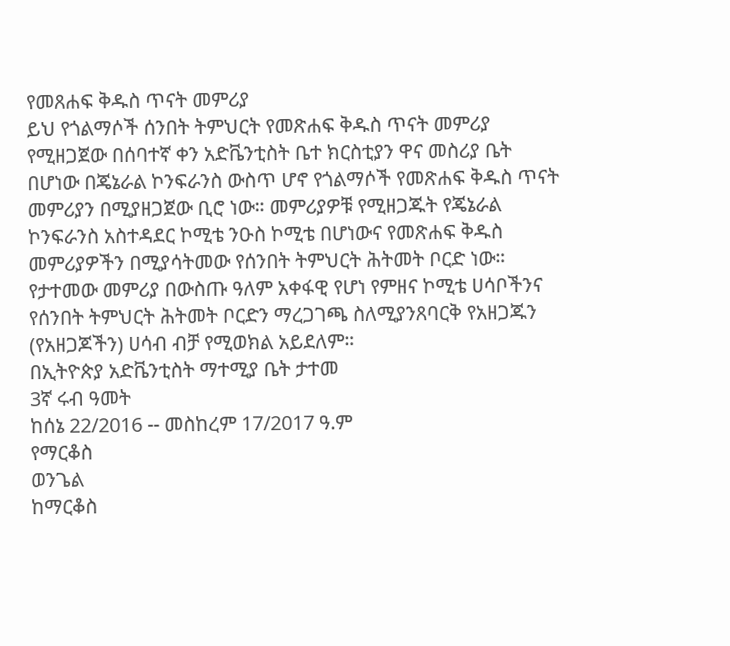የመጸሐፍ ቅዱስ ጥናት መምሪያ
ይህ የጎልማሶች ሰንበት ትምህርት የመጽሐፍ ቅዱስ ጥናት መምሪያ
የሚዘጋጀው በሰባተኛ ቀን አድቬንቲስት ቤተ ክርስቲያን ዋና መስሪያ ቤት
በሆነው በጄኔራል ኮንፍራንስ ውስጥ ሆኖ የጎልማሶች የመጽሐፍ ቅዱስ ጥናት
መምሪያን በሚያዘጋጀው ቢሮ ነው። መምሪያዎቹ የሚዘጋጁት የጄኔራል
ኮንፍራንስ አስተዳደር ኮሚቴ ንዑስ ኮሚቴ በሆነውና የመጽሐፍ ቅዱስ
መምሪያዎችን በሚያሳትመው የሰንበት ትምህርት ሕትመት ቦርድ ነው።
የታተመው መምሪያ በውስጡ ዓለም አቀፋዊ የሆነ የምዘና ኮሚቴ ሀሳቦችንና
የሰንበት ትምህርት ሕትመት ቦርድን ማረጋገጫ ስለሚያንጸባርቅ የአዘጋጁን
(የአዘጋጆችን) ሀሳብ ብቻ የሚወክል አይደለም።
በኢትዮጵያ አድቬንቲስት ማተሚያ ቤት ታተመ
3ኛ ሩብ ዓመት
ከሰኔ 22/2016 -- መስከረም 17/2017 ዓ.ም
የማርቆስ
ወንጌል
ከማርቆስ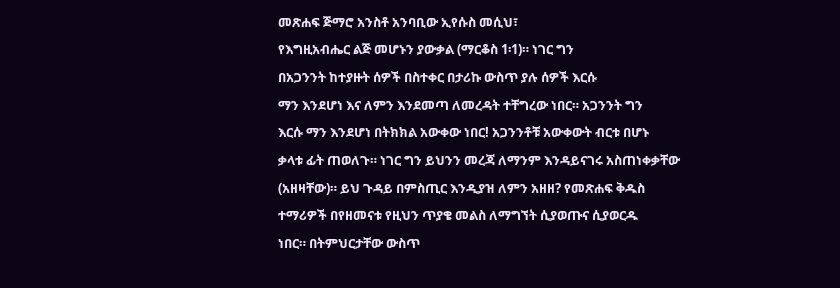መጽሐፍ ጅማሮ አንስቶ አንባቢው ኢየሱስ መሲህ፣
የእግዚአብሔር ልጅ መሆኑን ያውቃል (ማርቆስ 1፡1)። ነገር ግን
በአጋንንት ከተያዙት ሰዎች በስተቀር በታሪኩ ውስጥ ያሉ ሰዎች እርሱ
ማን እንደሆነ እና ለምን እንደመጣ ለመረዳት ተቸግረው ነበር። አጋንንት ግን
እርሱ ማን እንደሆነ በትክክል አውቀው ነበር! አጋንንቶቹ አውቀውት ብርቱ በሆኑ
ቃላቱ ፊት ጠወለጉ። ነገር ግን ይህንን መረጃ ለማንም እንዳይናገሩ አስጠነቀቃቸው
(አዘዛቸው)። ይህ ጉዳይ በምስጢር እንዲያዝ ለምን አዘዘ? የመጽሐፍ ቅዱስ
ተማሪዎች በየዘመናቱ የዚህን ጥያቄ መልስ ለማግኘት ሲያወጡና ሲያወርዱ
ነበር። በትምህርታቸው ውስጥ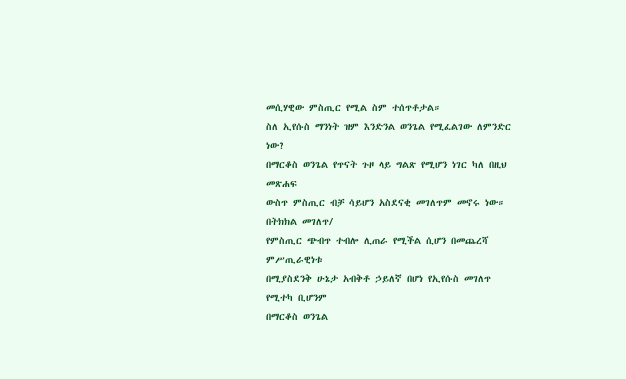መሲሃዊው ምስጢር የሚል ስም ተሰጥቶታል።
ስለ ኢየሱስ ማንነት ዝም እንድንል ወንጌል የሚፈልገው ለምንድር ነው?
በማርቆስ ወንጌል የጥናት ጉዞ ላይ ግልጽ የሚሆን ነገር ካለ በዚህ መጽሐፍ
ውስጥ ምስጢር ብቻ ሳይሆን አስደናቂ መገለጥም መኖሩ ነው። በትክክል መገለጥ/
የምስጢር ጭብጥ ተብሎ ሊጠራ የሚችል ሲሆን በመጨረሻ ምሥጢራዊነቱ
በሚያስደንቅ ሁኔታ አብቅቶ ኃይለኛ በሆነ የኢየሱስ መገለጥ የሚተካ ቢሆንም
በማርቆስ ወንጌል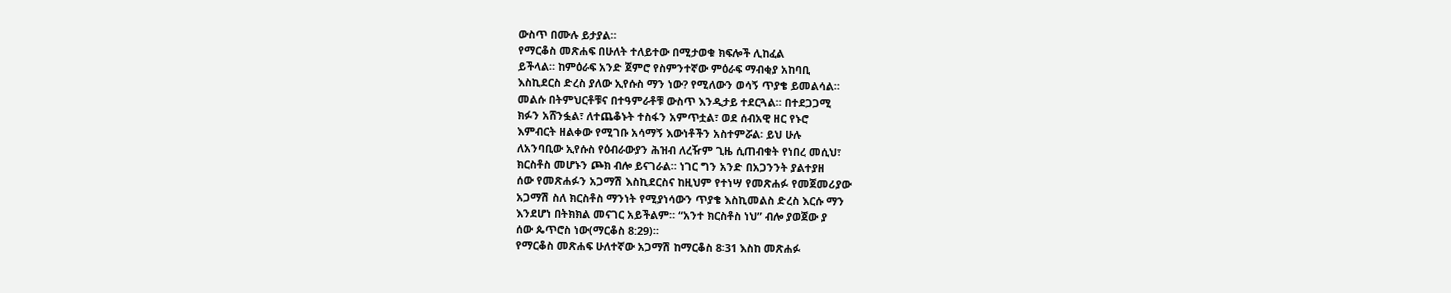ውስጥ በሙሉ ይታያል።
የማርቆስ መጽሐፍ በሁለት ተለይተው በሚታወቁ ክፍሎች ሊከፈል
ይችላል። ከምዕራፍ አንድ ጀምሮ የስምንተኛው ምዕራፍ ማብቂያ አከባቢ
እስኪደርስ ድረስ ያለው ኢየሱስ ማን ነው? የሚለውን ወሳኝ ጥያቄ ይመልሳል።
መልሱ በትምህርቶቹና በተዓምራቶቹ ውስጥ እንዲታይ ተደርጓል። በተደጋጋሚ
ክፉን አሸንፏል፣ ለተጨቆኑት ተስፋን አምጥቷል፣ ወደ ሰብአዊ ዘር የኑሮ
እምብርት ዘልቀው የሚገቡ አሳማኝ እውነቶችን አስተምሯል፡ ይህ ሁሉ
ለአንባቢው ኢየሱስ የዕብራውያን ሕዝብ ለረዥም ጊዜ ሲጠብቁት የነበረ መሲህ፣
ክርስቶስ መሆኑን ጮክ ብሎ ይናገራል። ነገር ግን አንድ በአጋንንት ያልተያዘ
ሰው የመጽሐፉን አጋማሽ እስኪደርስና ከዚህም የተነሣ የመጽሐፉ የመጀመሪያው
አጋማሽ ስለ ክርስቶስ ማንነት የሚያነሳውን ጥያቄ እስኪመልስ ድረስ እርሱ ማን
እንደሆነ በትክክል መናገር አይችልም። “አንተ ክርስቶስ ነህ” ብሎ ያወጀው ያ
ሰው ጴጥሮስ ነው(ማርቆስ 8:29)።
የማርቆስ መጽሐፍ ሁለተኛው አጋማሽ ከማርቆስ 8፡31 እስከ መጽሐፉ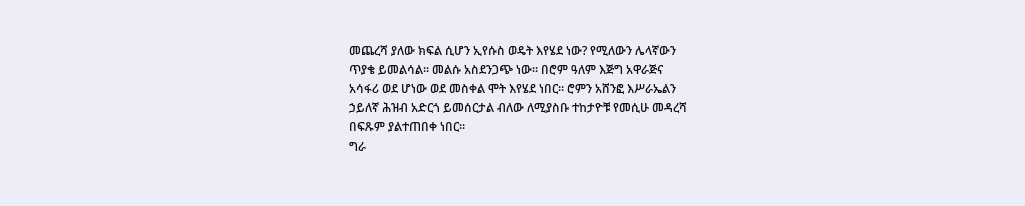መጨረሻ ያለው ክፍል ሲሆን ኢየሱስ ወዴት እየሄደ ነው? የሚለውን ሌላኛውን
ጥያቄ ይመልሳል። መልሱ አስደንጋጭ ነው። በሮም ዓለም እጅግ አዋራጅና
አሳፋሪ ወደ ሆነው ወደ መስቀል ሞት እየሄደ ነበር። ሮምን አሸንፎ እሥራኤልን
ኃይለኛ ሕዝብ አድርጎ ይመሰርታል ብለው ለሚያስቡ ተከታዮቹ የመሲሁ መዳረሻ
በፍጹም ያልተጠበቀ ነበር።
ግራ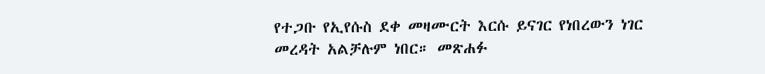የተጋቡ የኢየሱስ ደቀ መዛሙርት እርሱ ይናገር የነበረውን ነገር
መረዳት አልቻሉም ነበር። መጽሐፉ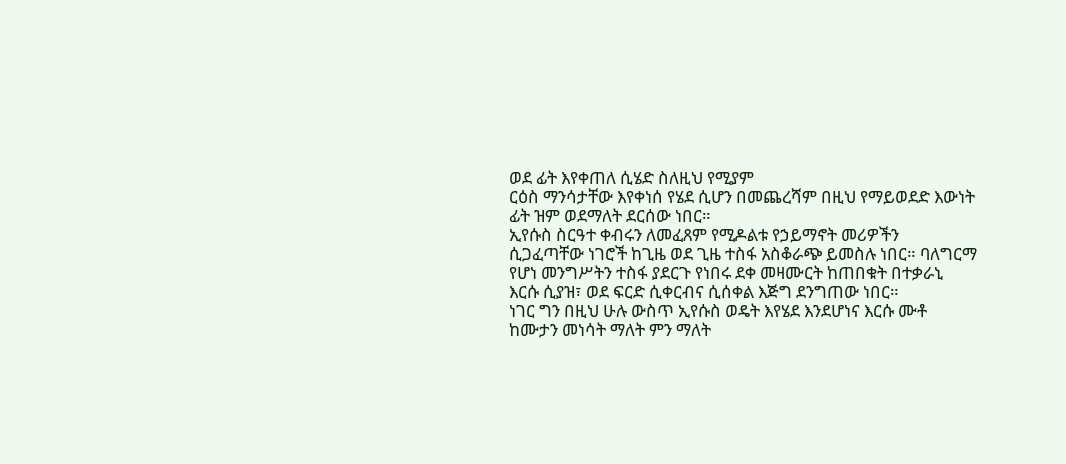ወደ ፊት እየቀጠለ ሲሄድ ስለዚህ የሚያም
ርዕስ ማንሳታቸው እየቀነሰ የሄደ ሲሆን በመጨረሻም በዚህ የማይወደድ እውነት
ፊት ዝም ወደማለት ደርሰው ነበር።
ኢየሱስ ስርዓተ ቀብሩን ለመፈጸም የሚዶልቱ የኃይማኖት መሪዎችን
ሲጋፈጣቸው ነገሮች ከጊዜ ወደ ጊዜ ተስፋ አስቆራጭ ይመስሉ ነበር። ባለግርማ
የሆነ መንግሥትን ተስፋ ያደርጉ የነበሩ ደቀ መዛሙርት ከጠበቁት በተቃራኒ
እርሱ ሲያዝ፣ ወደ ፍርድ ሲቀርብና ሲሰቀል እጅግ ደንግጠው ነበር።
ነገር ግን በዚህ ሁሉ ውስጥ ኢየሱስ ወዴት እየሄደ እንደሆነና እርሱ ሙቶ
ከሙታን መነሳት ማለት ምን ማለት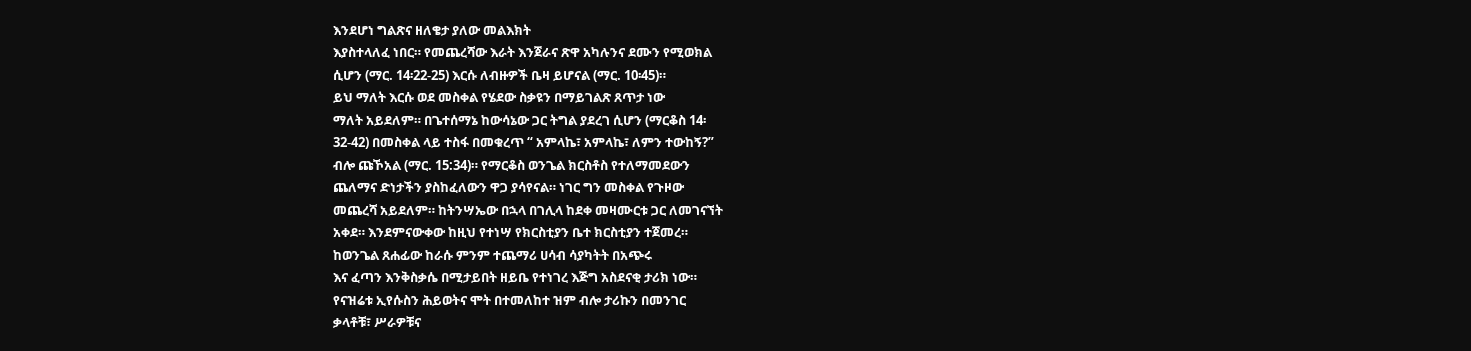እንደሆነ ግልጽና ዘለቄታ ያለው መልእክት
እያስተላለፈ ነበር። የመጨረሻው እራት እንጀራና ጽዋ አካሉንና ደሙን የሚወክል
ሲሆን (ማር. 14፡22-25) እርሱ ለብዙዎች ቤዛ ይሆናል (ማር. 10፡45)።
ይህ ማለት እርሱ ወደ መስቀል የሄደው ስቃዩን በማይገልጽ ጸጥታ ነው
ማለት አይደለም። በጌተሰማኔ ከውሳኔው ጋር ትግል ያደረገ ሲሆን (ማርቆስ 14፡
32-42) በመስቀል ላይ ተስፋ በመቁረጥ “ አምላኬ፣ አምላኬ፣ ለምን ተውከኝ?”
ብሎ ጩኾአል (ማር. 15:34)። የማርቆስ ወንጌል ክርስቶስ የተለማመደውን
ጨለማና ድነታችን ያስከፈለውን ዋጋ ያሳየናል። ነገር ግን መስቀል የጉዞው
መጨረሻ አይደለም። ከትንሣኤው በኋላ በገሊላ ከደቀ መዛሙርቱ ጋር ለመገናኘት
አቀደ። እንደምናውቀው ከዚህ የተነሣ የክርስቲያን ቤተ ክርስቲያን ተጀመረ።
ከወንጌል ጸሐፊው ከራሱ ምንም ተጨማሪ ሀሳብ ሳያካትት በአጭሩ
እና ፈጣን እንቅስቃሴ በሚታይበት ዘይቤ የተነገረ እጅግ አስደናቂ ታሪክ ነው።
የናዝሬቱ ኢየሱስን ሕይወትና ሞት በተመለከተ ዝም ብሎ ታሪኩን በመንገር
ቃላቶቹ፣ ሥራዎቹና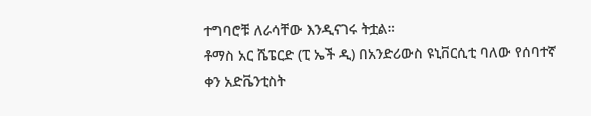ተግባሮቹ ለራሳቸው እንዲናገሩ ትቷል።
ቶማስ አር ሼፔርድ (ፒ ኤች ዲ) በአንድሪውስ ዩኒቨርሲቲ ባለው የሰባተኛ
ቀን አድቬንቲስት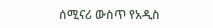ሰሚናሪ ውስጥ የአዲስ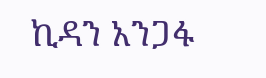ኪዳን አንጋፋ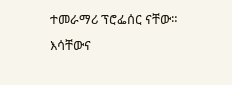ተመራማሪ ፕሮፌሰር ናቸው።
እሳቸውና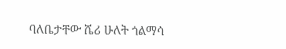ባለቤታቸው ሼሪ ሁለት ጎልማሳ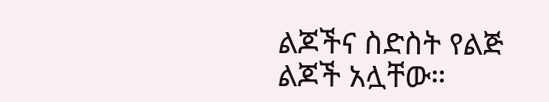ልጆችና ስድስት የልጅ ልጆች አሏቸው።